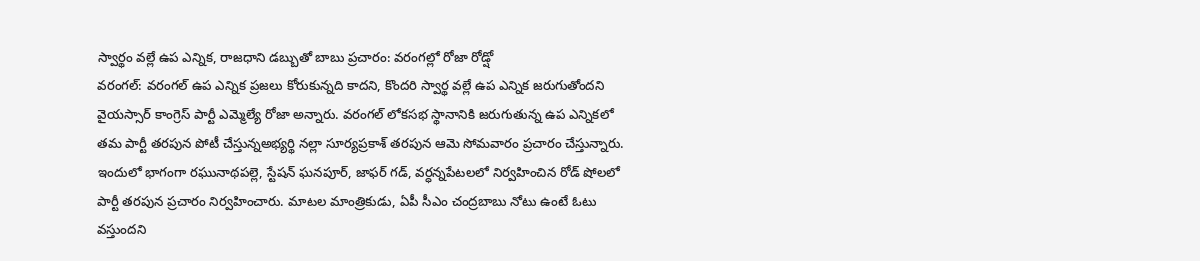స్వార్థం వల్లే ఉప ఎన్నిక, రాజధాని డబ్బుతో బాబు ప్రచారం: వరంగల్లో రోజా రోడ్షో
వరంగల్: వరంగల్ ఉప ఎన్నిక ప్రజలు కోరుకున్నది కాదని, కొందరి స్వార్థ వల్లే ఉప ఎన్నిక జరుగుతోందని వైయస్సార్ కాంగ్రెస్ పార్టీ ఎమ్మెల్యే రోజా అన్నారు. వరంగల్ లోకసభ స్థానానికి జరుగుతున్న ఉప ఎన్నికలో తమ పార్టీ తరపున పోటీ చేస్తున్నఅభ్యర్థి నల్లా సూర్యప్రకాశ్ తరపున ఆమె సోమవారం ప్రచారం చేస్తున్నారు.
ఇందులో భాగంగా రఘునాథపల్లె, స్టేషన్ ఘనపూర్, జాఫర్ గడ్, వర్ధన్నపేటలలో నిర్వహించిన రోడ్ షోలలో పార్టీ తరపున ప్రచారం నిర్వహించారు. మాటల మాంత్రికుడు, ఏపీ సీఎం చంద్రబాబు నోటు ఉంటే ఓటు వస్తుందని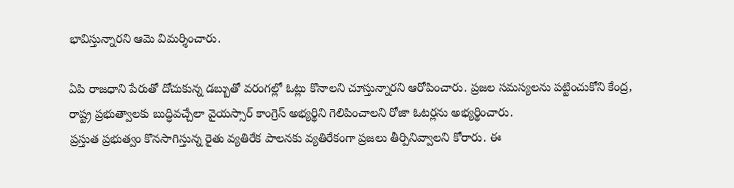భావిస్తున్నారని ఆమె విమర్శించారు.

ఏపి రాజధాని పేరుతో దోచుకున్న డబ్బుతో వరంగల్లో ఓట్లు కొనాలని చూస్తున్నారని ఆరోపించారు. ప్రజల సమస్యలను పట్టించుకోని కేంద్ర, రాష్ట్ర ప్రభుత్వాలకు బుద్ధివచ్చేలా వైయస్సార్ కాంగ్రెస్ అభ్యర్థిని గెలిపించాలని రోజా ఓటర్లను అభ్యర్థించారు.
ప్రస్తుత ప్రభుత్వం కొనసాగిస్తున్న రైతు వ్యతిరేక పాలనకు వ్యతిరేకంగా ప్రజలు తీర్పినివ్వాలని కోరారు. ఈ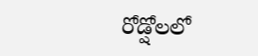రోడ్షోలలో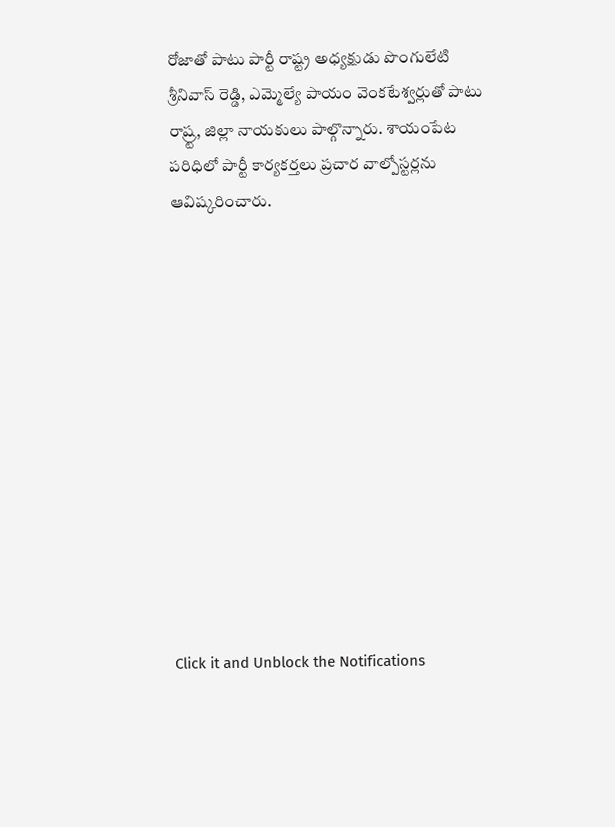రోజాతో పాటు పార్టీ రాష్ట్ర అధ్యక్షుడు పొంగులేటి శ్రీనివాస్ రెడ్డి, ఎమ్మెల్యే పాయం వెంకటేశ్వర్లుతో పాటు రాష్ర్ట, జిల్లా నాయకులు పాల్గొన్నారు. శాయంపేట పరిధిలో పార్టీ కార్యకర్తలు ప్రచార వాల్పోస్టర్లను ఆవిష్కరించారు.












Click it and Unblock the Notifications